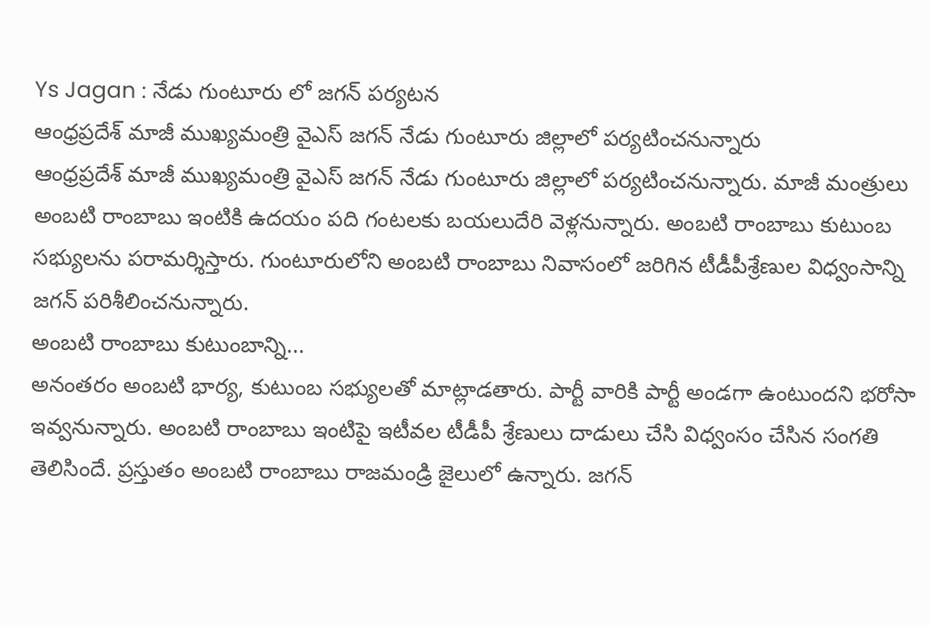Ys Jagan : నేడు గుంటూరు లో జగన్ పర్యటన
ఆంధ్రప్రదేశ్ మాజీ ముఖ్యమంత్రి వైఎస్ జగన్ నేడు గుంటూరు జిల్లాలో పర్యటించనున్నారు
ఆంధ్రప్రదేశ్ మాజీ ముఖ్యమంత్రి వైఎస్ జగన్ నేడు గుంటూరు జిల్లాలో పర్యటించనున్నారు. మాజీ మంత్రులు అంబటి రాంబాబు ఇంటికి ఉదయం పది గంటలకు బయలుదేరి వెళ్లనున్నారు. అంబటి రాంబాబు కుటుంబ సభ్యులను పరామర్శిస్తారు. గుంటూరులోని అంబటి రాంబాబు నివాసంలో జరిగిన టీడీపీశ్రేణుల విధ్వంసాన్ని జగన్ పరిశీలించనున్నారు.
అంబటి రాంబాబు కుటుంబాన్ని...
అనంతరం అంబటి భార్య, కుటుంబ సభ్యులతో మాట్లాడతారు. పార్టీ వారికి పార్టీ అండగా ఉంటుందని భరోసా ఇవ్వనున్నారు. అంబటి రాంబాబు ఇంటిపై ఇటీవల టీడీపీ శ్రేణులు దాడులు చేసి విధ్వంసం చేసిన సంగతి తెలిసిందే. ప్రస్తుతం అంబటి రాంబాబు రాజమండ్రి జైలులో ఉన్నారు. జగన్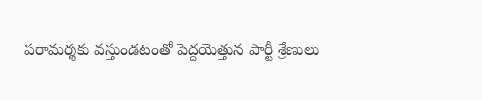పరామర్శకు వస్తుండటంతో పెద్దయెత్తున పార్టీ శ్రేణులు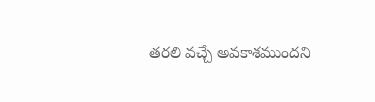తరలి వచ్చే అవకాశముందని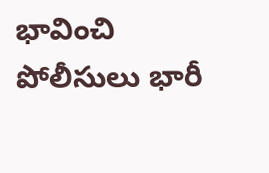భావించి పోలీసులు భారీ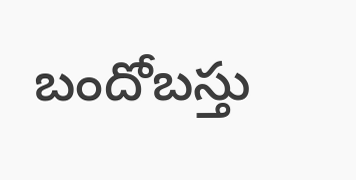బందోబస్తు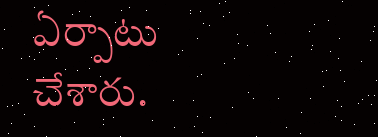ఏర్పాటు చేశారు.